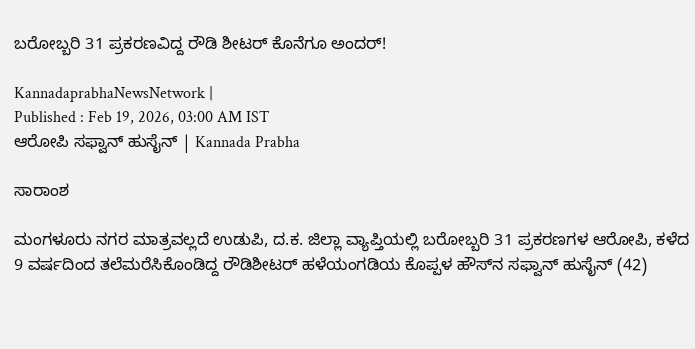ಬರೋಬ್ಬರಿ 31 ಪ್ರಕರಣವಿದ್ದ ರೌಡಿ ಶೀಟರ್‌ ಕೊನೆಗೂ ಅಂದರ್‌!

KannadaprabhaNewsNetwork |
Published : Feb 19, 2026, 03:00 AM IST
ಆರೋಪಿ ಸಫ್ವಾನ್‌ ಹುಸೈನ್‌ | Kannada Prabha

ಸಾರಾಂಶ

ಮಂಗಳೂರು ನಗರ ಮಾತ್ರವಲ್ಲದೆ ಉಡುಪಿ, ದ.ಕ. ಜಿಲ್ಲಾ ವ್ಯಾಪ್ತಿಯಲ್ಲಿ ಬರೋಬ್ಬರಿ 31 ಪ್ರಕರಣಗಳ ಆರೋಪಿ, ಕಳೆದ 9 ವರ್ಷದಿಂದ ತಲೆಮರೆಸಿಕೊಂಡಿದ್ದ ರೌಡಿಶೀಟರ್‌ ಹಳೆಯಂಗಡಿಯ ಕೊಪ್ಪಳ ಹೌಸ್‌ನ ಸಫ್ವಾನ್‌ ಹುಸೈನ್‌ (42)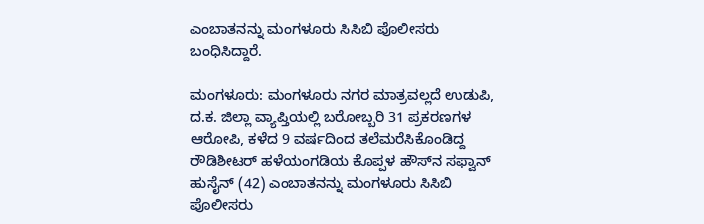ಎಂಬಾತನನ್ನು ಮಂಗಳೂರು ಸಿಸಿಬಿ ಪೊಲೀಸರು ಬಂಧಿಸಿದ್ದಾರೆ.

ಮಂಗಳೂರು: ಮಂಗಳೂರು ನಗರ ಮಾತ್ರವಲ್ಲದೆ ಉಡುಪಿ, ದ.ಕ. ಜಿಲ್ಲಾ ವ್ಯಾಪ್ತಿಯಲ್ಲಿ ಬರೋಬ್ಬರಿ 31 ಪ್ರಕರಣಗಳ ಆರೋಪಿ, ಕಳೆದ 9 ವರ್ಷದಿಂದ ತಲೆಮರೆಸಿಕೊಂಡಿದ್ದ ರೌಡಿಶೀಟರ್‌ ಹಳೆಯಂಗಡಿಯ ಕೊಪ್ಪಳ ಹೌಸ್‌ನ ಸಫ್ವಾನ್‌ ಹುಸೈನ್‌ (42) ಎಂಬಾತನನ್ನು ಮಂಗಳೂರು ಸಿಸಿಬಿ ಪೊಲೀಸರು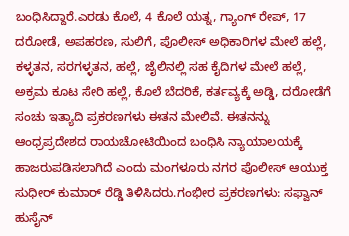ಬಂಧಿಸಿದ್ದಾರೆ.ಎರಡು ಕೊಲೆ, 4 ಕೊಲೆ ಯತ್ನ, ಗ್ಯಾಂಗ್‌ ರೇಪ್‌, 17 ದರೋಡೆ, ಅಪಹರಣ, ಸುಲಿಗೆ, ಪೊಲೀಸ್‌ ಅಧಿಕಾರಿಗಳ ಮೇಲೆ ಹಲ್ಲೆ, ಕಳ್ಳತನ, ಸರಗಳ್ಳತನ, ಹಲ್ಲೆ, ಜೈಲಿನಲ್ಲಿ ಸಹ ಕೈದಿಗಳ ಮೇಲೆ ಹಲ್ಲೆ, ಅಕ್ರಮ ಕೂಟ ಸೇರಿ ಹಲ್ಲೆ, ಕೊಲೆ ಬೆದರಿಕೆ, ಕರ್ತವ್ಯಕ್ಕೆ ಅಡ್ಡಿ, ದರೋಡೆಗೆ ಸಂಚು ಇತ್ಯಾದಿ ಪ್ರಕರಣಗಳು ಈತನ ಮೇಲಿವೆ. ಈತನನ್ನು ಆಂಧ್ರಪ್ರದೇಶದ ರಾಯಚೋಟಿಯಿಂದ ಬಂಧಿಸಿ ನ್ಯಾಯಾಲಯಕ್ಕೆ ಹಾಜರುಪಡಿಸಲಾಗಿದೆ ಎಂದು ಮಂಗಳೂರು ನಗರ ಪೊಲೀಸ್‌ ಆಯುಕ್ತ ಸುಧೀರ್‌ ಕುಮಾರ್‌ ರೆಡ್ಡಿ ತಿಳಿಸಿದರು.ಗಂಭೀರ ಪ್ರಕರಣಗಳು: ಸಫ್ವಾನ್‌ ಹುಸೈನ್‌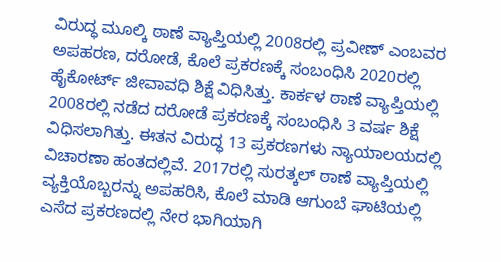ವಿರುದ್ಧ ಮೂಲ್ಕಿ ಠಾಣೆ ವ್ಯಾಪ್ತಿಯಲ್ಲಿ 2008ರಲ್ಲಿ ಪ್ರವೀಣ್‌ ಎಂಬವರ ಅಪಹರಣ, ದರೋಡೆ, ಕೊಲೆ ಪ್ರಕರಣಕ್ಕೆ ಸಂಬಂಧಿಸಿ 2020ರಲ್ಲಿ ಹೈಕೋರ್ಟ್‌ ಜೀವಾವಧಿ ಶಿಕ್ಷೆ ವಿಧಿಸಿತ್ತು. ಕಾರ್ಕಳ ಠಾಣೆ ವ್ಯಾಪ್ತಿಯಲ್ಲಿ 2008ರಲ್ಲಿ ನಡೆದ ದರೋಡೆ ಪ್ರಕರಣಕ್ಕೆ ಸಂಬಂಧಿಸಿ 3 ವರ್ಷ ಶಿಕ್ಷೆ ವಿಧಿಸಲಾಗಿತ್ತು. ಈತನ ವಿರುದ್ಧ 13 ಪ್ರಕರಣಗಳು ನ್ಯಾಯಾಲಯದಲ್ಲಿ ವಿಚಾರಣಾ ಹಂತದಲ್ಲಿವೆ. 2017ರಲ್ಲಿ ಸುರತ್ಕಲ್‌ ಠಾಣೆ ವ್ಯಾಪ್ತಿಯಲ್ಲಿ ವ್ಯಕ್ತಿಯೊಬ್ಬರನ್ನು ಅಪಹರಿಸಿ, ಕೊಲೆ ಮಾಡಿ ಆಗುಂಬೆ ಘಾಟಿಯಲ್ಲಿ ಎಸೆದ ಪ್ರಕರಣದಲ್ಲಿ ನೇರ ಭಾಗಿಯಾಗಿ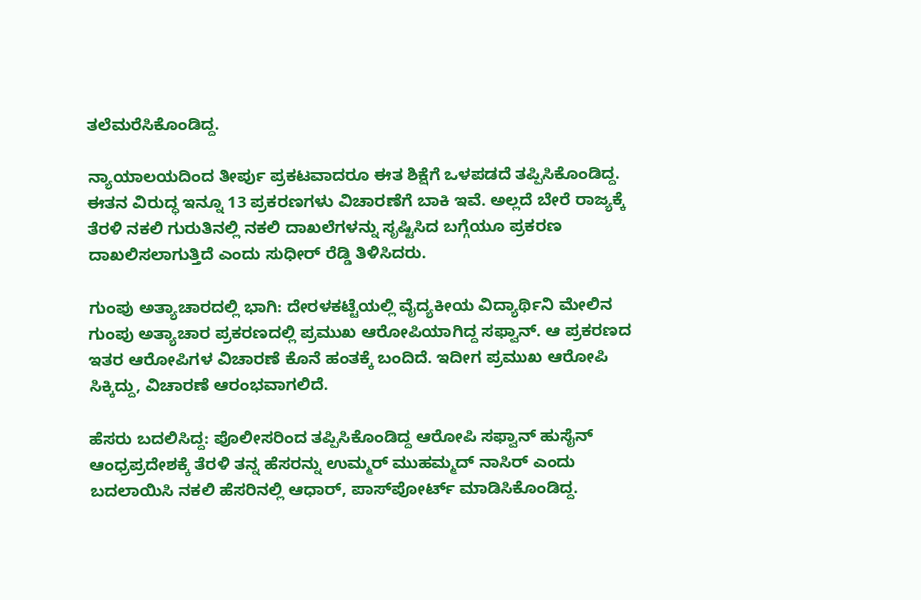ತಲೆಮರೆಸಿಕೊಂಡಿದ್ದ.

ನ್ಯಾಯಾಲಯದಿಂದ ತೀರ್ಪು ಪ್ರಕಟವಾದರೂ ಈತ ಶಿಕ್ಷೆಗೆ ಒಳಪಡದೆ ತಪ್ಪಿಸಿಕೊಂಡಿದ್ದ. ಈತನ ವಿರುದ್ಧ ಇನ್ನೂ 13 ಪ್ರಕರಣಗಳು ವಿಚಾರಣೆಗೆ ಬಾಕಿ ಇವೆ. ಅಲ್ಲದೆ ಬೇರೆ ರಾಜ್ಯಕ್ಕೆ ತೆರಳಿ ನಕಲಿ ಗುರುತಿನಲ್ಲಿ ನಕಲಿ ದಾಖಲೆಗಳನ್ನು ಸೃಷ್ಟಿಸಿದ ಬಗ್ಗೆಯೂ ಪ್ರಕರಣ ದಾಖಲಿಸಲಾಗುತ್ತಿದೆ ಎಂದು ಸುಧೀರ್‌ ರೆಡ್ಡಿ ತಿಳಿಸಿದರು.

ಗುಂಪು ಅತ್ಯಾಚಾರದಲ್ಲಿ ಭಾಗಿ: ದೇರಳಕಟ್ಟೆಯಲ್ಲಿ ವೈದ್ಯಕೀಯ ವಿದ್ಯಾರ್ಥಿನಿ ಮೇಲಿನ ಗುಂಪು ಅತ್ಯಾಚಾರ ಪ್ರಕರಣದಲ್ಲಿ ಪ್ರಮುಖ ಆರೋಪಿಯಾಗಿದ್ದ ಸಫ್ವಾನ್‌. ಆ ಪ್ರಕರಣದ ಇತರ ಆರೋಪಿಗಳ ವಿಚಾರಣೆ ಕೊನೆ ಹಂತಕ್ಕೆ ಬಂದಿದೆ. ಇದೀಗ ಪ್ರಮುಖ ಆರೋಪಿ ಸಿಕ್ಕಿದ್ದು, ವಿಚಾರಣೆ ಆರಂಭವಾಗಲಿದೆ.

ಹೆಸರು ಬದಲಿಸಿದ್ದ: ಪೊಲೀಸರಿಂದ ತಪ್ಪಿಸಿಕೊಂಡಿದ್ದ ಆರೋಪಿ ಸಫ್ವಾನ್‌ ಹುಸೈನ್‌ ಆಂಧ್ರಪ್ರದೇಶಕ್ಕೆ ತೆರಳಿ ತನ್ನ ಹೆಸರನ್ನು ಉಮ್ಮರ್‌ ಮುಹಮ್ಮದ್‌ ನಾಸಿರ್‌ ಎಂದು ಬದಲಾಯಿಸಿ ನಕಲಿ ಹೆಸರಿನಲ್ಲಿ ಆಧಾರ್‌, ಪಾಸ್‌ಪೋರ್ಟ್‌ ಮಾಡಿಸಿಕೊಂಡಿದ್ದ.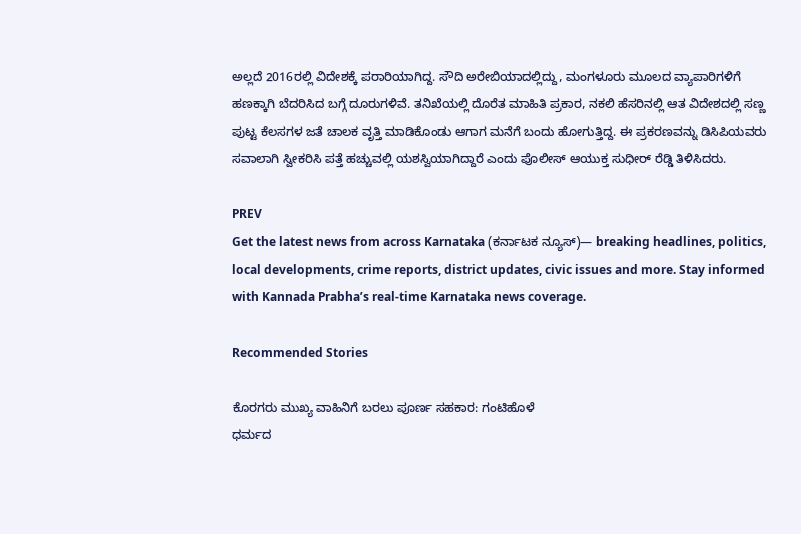ಅಲ್ಲದೆ 2016ರಲ್ಲಿ ವಿದೇಶಕ್ಕೆ ಪರಾರಿಯಾಗಿದ್ದ. ಸೌದಿ ಅರೇಬಿಯಾದಲ್ಲಿದ್ದು, ಮಂಗಳೂರು ಮೂಲದ ವ್ಯಾಪಾರಿಗಳಿಗೆ ಹಣಕ್ಕಾಗಿ ಬೆದರಿಸಿದ ಬಗ್ಗೆ ದೂರುಗಳಿವೆ. ತನಿಖೆಯಲ್ಲಿ ದೊರೆತ ಮಾಹಿತಿ ಪ್ರಕಾರ, ನಕಲಿ ಹೆಸರಿನಲ್ಲಿ ಆತ ವಿದೇಶದಲ್ಲಿ ಸಣ್ಣ ಪುಟ್ಟ ಕೆಲಸಗಳ ಜತೆ ಚಾಲಕ ವೃತ್ತಿ ಮಾಡಿಕೊಂಡು ಆಗಾಗ ಮನೆಗೆ ಬಂದು ಹೋಗುತ್ತಿದ್ದ. ಈ ಪ್ರಕರಣವನ್ನು ಡಿಸಿಪಿಯವರು ಸವಾಲಾಗಿ ಸ್ವೀಕರಿಸಿ ಪತ್ತೆ ಹಚ್ಚುವಲ್ಲಿ ಯಶಸ್ವಿಯಾಗಿದ್ದಾರೆ ಎಂದು ಪೊಲೀಸ್‌ ಆಯುಕ್ತ ಸುಧೀರ್‌ ರೆಡ್ಡಿ ತಿಳಿಸಿದರು.

PREV
Get the latest news from across Karnataka (ಕರ್ನಾಟಕ ನ್ಯೂಸ್)— breaking headlines, politics, local developments, crime reports, district updates, civic issues and more. Stay informed with Kannada Prabha’s real‑time Karnataka news coverage.

Recommended Stories

ಕೊರಗರು ಮುಖ್ಯ ವಾಹಿನಿಗೆ ಬರಲು ಪೂರ್ಣ ಸಹಕಾರ: ಗಂಟಿಹೊಳೆ
ಧರ್ಮದ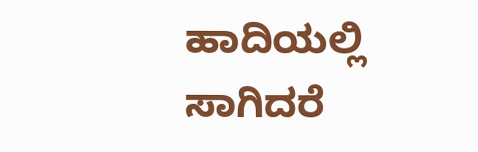ಹಾದಿಯಲ್ಲಿ ಸಾಗಿದರೆ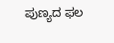ಪುಣ್ಯದ ಫಲ